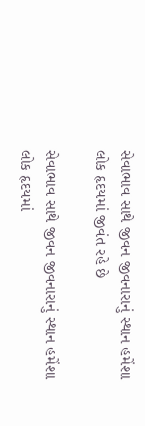સેવાભાવ સાથે જીવન જીવનારાનું સ્થાન હમેંશા લોક હૃદયમાં જીવંત રહે છે

સેવાભાવ સાથે જીવન જીવનારાનું સ્થાન હમેંશા લોક હૃદયમાં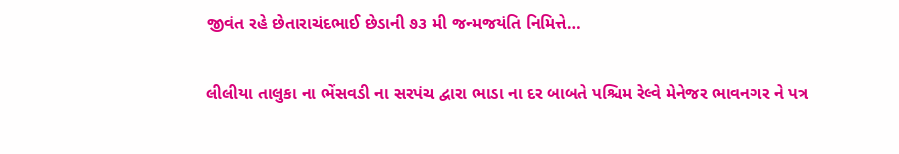જીવંત રહે છેતારાચંદભાઈ છેડાની ૭૩ મી જન્મજયંતિ નિમિત્તે…

લીલીયા તાલુકા ના ભેંસવડી ના સરપંચ દ્વારા ભાડા ના દર બાબતે પશ્ચિમ રેલ્વે મેનેજર ભાવનગર ને પત્ર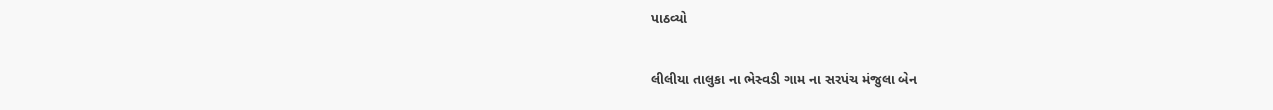પાઠવ્યો

લીલીયા તાલુકા ના ભેસ્વડી ગામ ના સરપંચ મંજુલા બેન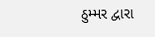ઠુમ્મર દ્વારા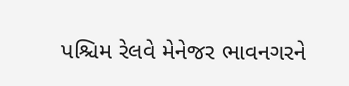પશ્ચિમ રેલવે મેનેજર ભાવનગરને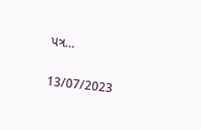પત્ર…

13/07/2023